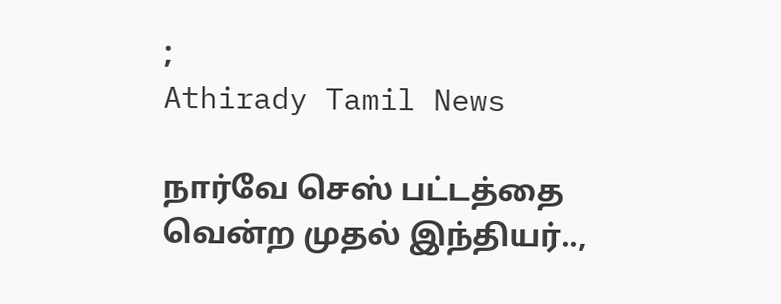;
Athirady Tamil News

நார்வே செஸ் பட்டத்தை வென்ற முதல் இந்தியர்..,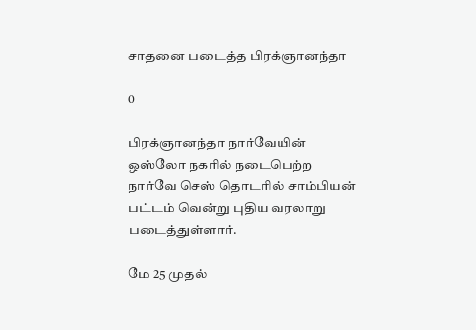சாதனை படைத்த பிரக்ஞானந்தா

0

பிரக்ஞானந்தா நார்வேயின் ஒஸ்லோ நகரில் நடைபெற்ற நார்வே செஸ் தொடரில் சாம்பியன் பட்டம் வென்று புதிய வரலாறு படைத்துள்ளார்.

மே 25 முதல்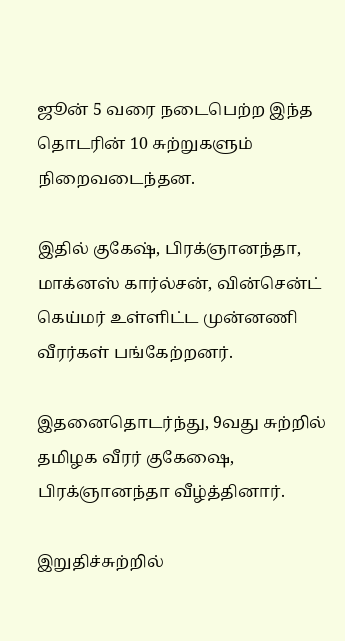ஜூன் 5 வரை நடைபெற்ற இந்த தொடரின் 10 சுற்றுகளும் நிறைவடைந்தன.

இதில் குகேஷ், பிரக்ஞானந்தா, மாக்னஸ் கார்ல்சன், வின்சென்ட் கெய்மர் உள்ளிட்ட முன்னணி வீரர்கள் பங்கேற்றனர்.

இதனைதொடர்ந்து, 9வது சுற்றில் தமிழக வீரர் குகேஷை, பிரக்ஞானந்தா வீழ்த்தினார்.

இறுதிச்சுற்றில்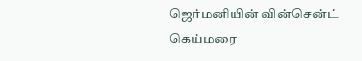ஜெர்மனியின் வின்சென்ட் கெய்மரை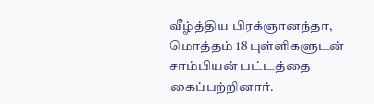வீழ்த்திய பிரக்ஞானந்தா, மொத்தம் 18 புள்ளிகளுடன் சாம்பியன் பட்டத்தை கைப்பற்றினார்.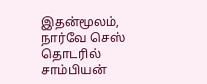இதன்மூலம், நார்வே செஸ் தொடரில் சாம்பியன்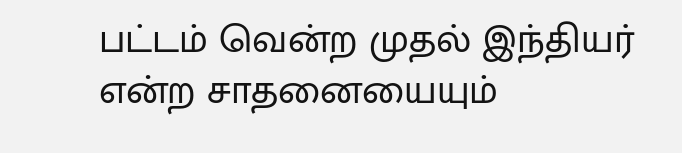பட்டம் வென்ற முதல் இந்தியர் என்ற சாதனையையும்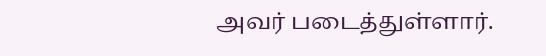அவர் படைத்துள்ளார்.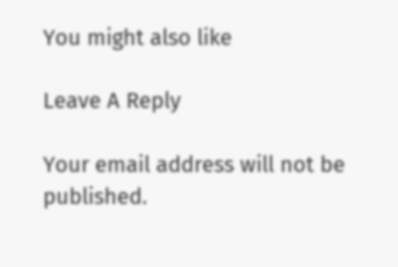You might also like

Leave A Reply

Your email address will not be published.